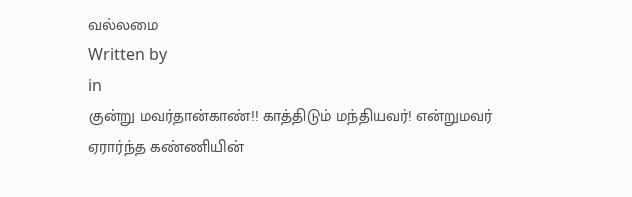வல்லமை
Written by
in
குன்று மவர்தான்காண்!! காத்திடும் மந்தியவர்! என்றுமவர் ஏரார்ந்த கண்ணியின்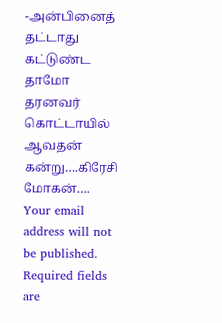-அன்பினைத் தட்டாது கட்டுண்ட தாமோ தரனவர் கொட்டாயில் ஆவதன் கன்று….கிரேசி மோகன்….
Your email address will not be published. Required fields are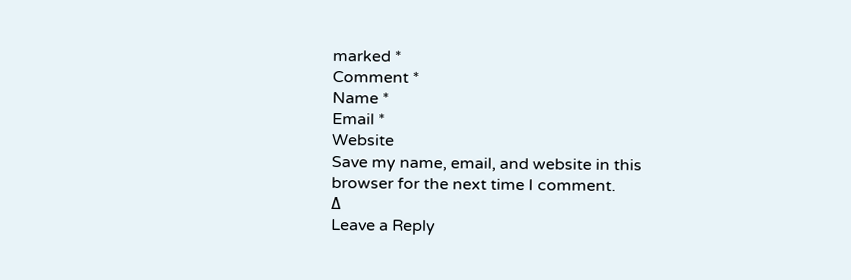marked *
Comment *
Name *
Email *
Website
Save my name, email, and website in this browser for the next time I comment.
Δ
Leave a Reply